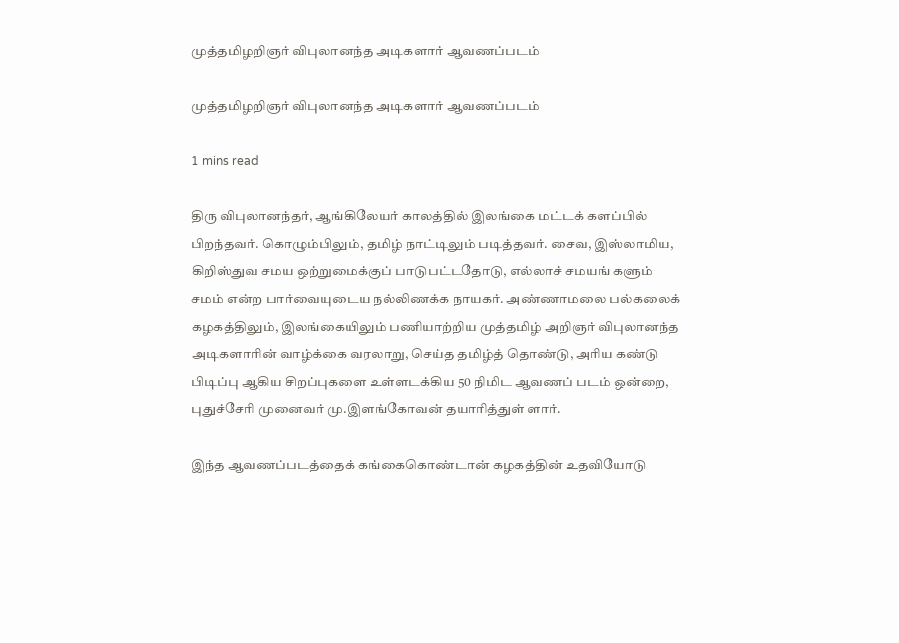முத்தமிழறிஞர் விபுலானந்த அடிகளார் ஆவணப்படம்

முத்தமிழறிஞர் விபுலானந்த அடிகளார் ஆவணப்படம்

1 mins read

திரு விபுலானந்தர், ஆங்கிலேயர் காலத்தில் இலங்கை மட்டக் களப்பில் பிறந்தவர். கொழும்பிலும், தமிழ் நாட்டிலும் படித்தவர். சைவ, இஸ்லாமிய, கிறிஸ்துவ சமய ஒற்றுமைக்குப் பாடுபட்டதோடு, எல்லாச் சமயங் களும் சமம் என்ற பார்வையுடைய நல்லிணக்க நாயகர். அண்ணாமலை பல்கலைக் கழகத்திலும், இலங்கையிலும் பணியாற்றிய முத்தமிழ் அறிஞர் விபுலானந்த அடிகளாரின் வாழ்க்கை வரலாறு, செய்த தமிழ்த் தொண்டு, அரிய கண்டு பிடிப்பு ஆகிய சிறப்புகளை உள்ளடக்கிய 50 நிமிட ஆவணப் படம் ஒன்றை, புதுச்சேரி முனைவர் மு.இளங்கோவன் தயாரித்துள் ளார்.

இந்த ஆவணப்படத்தைக் கங்கைகொண்டான் கழகத்தின் உதவியோடு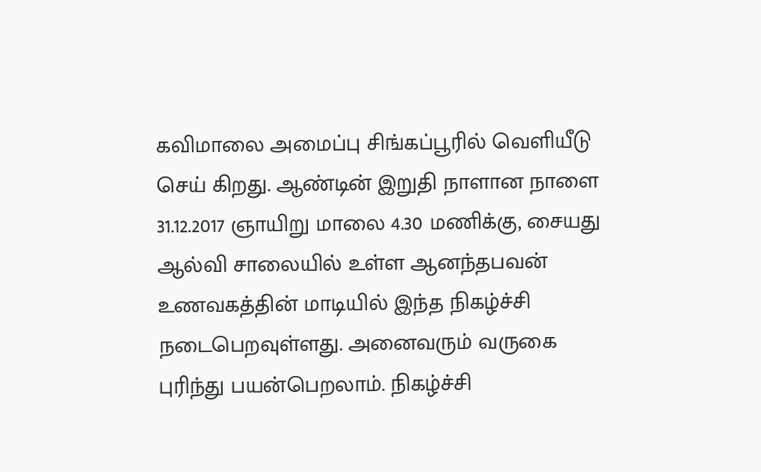கவிமாலை அமைப்பு சிங்கப்பூரில் வெளியீடு செய் கிறது. ஆண்டின் இறுதி நாளான நாளை 31.12.2017 ஞாயிறு மாலை 4.30 மணிக்கு, சையது ஆல்வி சாலையில் உள்ள ஆனந்தபவன் உணவகத்தின் மாடியில் இந்த நிகழ்ச்சி நடைபெறவுள்ளது. அனைவரும் வருகை புரிந்து பயன்பெறலாம். நிகழ்ச்சி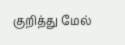குறித்து மேல்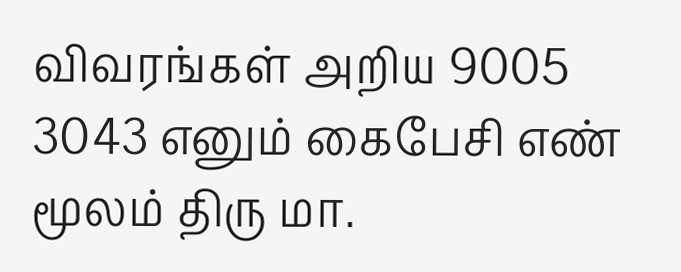விவரங்கள் அறிய 9005 3043 எனும் கைபேசி எண் மூலம் திரு மா.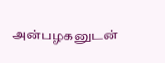அன்பழகனுடன்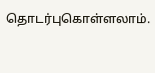தொடர்புகொள்ளலாம்.